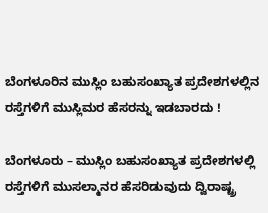ಬೆಂಗಳೂರಿನ ಮುಸ್ಲಿಂ ಬಹುಸಂಖ್ಯಾತ ಪ್ರದೇಶಗಳಲ್ಲಿನ ರಸ್ತೆಗಳಿಗೆ ಮುಸ್ಲಿಮರ ಹೆಸರನ್ನು ಇಡಬಾರದು !

ಬೆಂಗಳೂರು – ಮುಸ್ಲಿಂ ಬಹುಸಂಖ್ಯಾತ ಪ್ರದೇಶಗಳಲ್ಲಿ ರಸ್ತೆಗಳಿಗೆ ಮುಸಲ್ಮಾನರ ಹೆಸರಿಡುವುದು ದ್ವಿರಾಷ್ಟ್ರ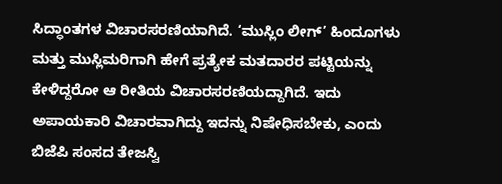ಸಿದ್ಧಾಂತಗಳ ವಿಚಾರಸರಣಿಯಾಗಿದೆ. ‘ಮುಸ್ಲಿಂ ಲೀಗ್’ ಹಿಂದೂಗಳು ಮತ್ತು ಮುಸ್ಲಿಮರಿಗಾಗಿ ಹೇಗೆ ಪ್ರತ್ಯೇಕ ಮತದಾರರ ಪಟ್ಟಿಯನ್ನು ಕೇಳಿದ್ದರೋ ಆ ರೀತಿಯ ವಿಚಾರಸರಣಿಯದ್ದಾಗಿದೆ. ಇದು ಅಪಾಯಕಾರಿ ವಿಚಾರವಾಗಿದ್ದು ಇದನ್ನು ನಿಷೇಧಿಸಬೇಕು, ಎಂದು ಬಿಜೆಪಿ ಸಂಸದ ತೇಜಸ್ವಿ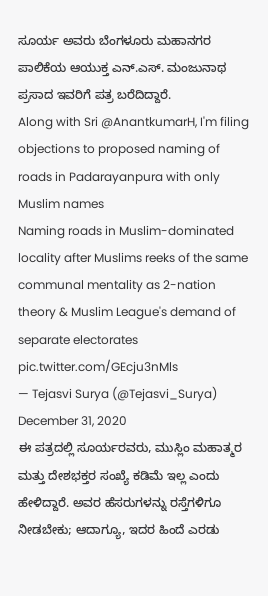ಸೂರ್ಯ ಅವರು ಬೆಂಗಳೂರು ಮಹಾನಗರ ಪಾಲಿಕೆಯ ಆಯುಕ್ತ ಎನ್.ಎಸ್. ಮಂಜುನಾಥ ಪ್ರಸಾದ ಇವರಿಗೆ ಪತ್ರ ಬರೆದಿದ್ದಾರೆ.
Along with Sri @AnantkumarH, I'm filing objections to proposed naming of roads in Padarayanpura with only Muslim names
Naming roads in Muslim-dominated locality after Muslims reeks of the same communal mentality as 2-nation theory & Muslim League's demand of separate electorates pic.twitter.com/GEcju3nMls
— Tejasvi Surya (@Tejasvi_Surya) December 31, 2020
ಈ ಪತ್ರದಲ್ಲಿ ಸೂರ್ಯರವರು, ಮುಸ್ಲಿಂ ಮಹಾತ್ಮರ ಮತ್ತು ದೇಶಭಕ್ತರ ಸಂಖ್ಯೆ ಕಡಿಮೆ ಇಲ್ಲ ಎಂದು ಹೇಳಿದ್ದಾರೆ. ಅವರ ಹೆಸರುಗಳನ್ನು ರಸ್ತೆಗಳಿಗೂ ನೀಡಬೇಕು; ಆದಾಗ್ಯೂ, ಇದರ ಹಿಂದೆ ಎರಡು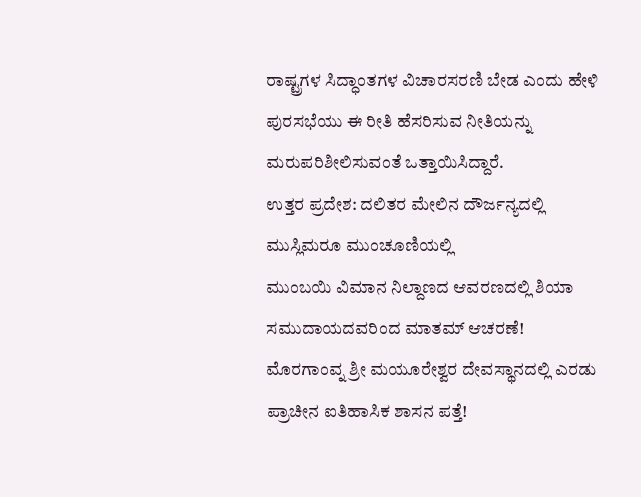ರಾಷ್ಟ್ರಗಳ ಸಿದ್ಧಾಂತಗಳ ವಿಚಾರಸರಣಿ ಬೇಡ ಎಂದು ಹೇಳಿ ಪುರಸಭೆಯು ಈ ರೀತಿ ಹೆಸರಿಸುವ ನೀತಿಯನ್ನು ಮರುಪರಿಶೀಲಿಸುವಂತೆ ಒತ್ತಾಯಿಸಿದ್ದಾರೆ.
ಉತ್ತರ ಪ್ರದೇಶ: ದಲಿತರ ಮೇಲಿನ ದೌರ್ಜನ್ಯದಲ್ಲಿ ಮುಸ್ಲಿಮರೂ ಮುಂಚೂಣಿಯಲ್ಲಿ
ಮುಂಬಯಿ ವಿಮಾನ ನಿಲ್ದಾಣದ ಆವರಣದಲ್ಲಿ ಶಿಯಾ ಸಮುದಾಯದವರಿಂದ ಮಾತಮ್ ಆಚರಣೆ!
ಮೊರಗಾಂವ್ನ ಶ್ರೀ ಮಯೂರೇಶ್ವರ ದೇವಸ್ಥಾನದಲ್ಲಿ ಎರಡು ಪ್ರಾಚೀನ ಐತಿಹಾಸಿಕ ಶಾಸನ ಪತ್ತೆ!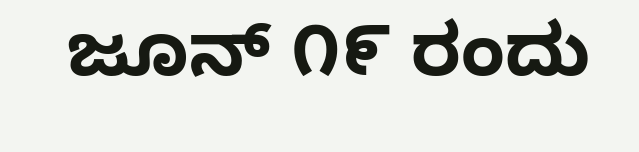ಜೂನ್ ೧೯ ರಂದು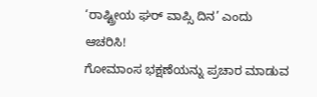‘ರಾಷ್ಟ್ರೀಯ ಘರ್ ವಾಪ್ಸಿ ದಿನ’ ಎಂದು ಆಚರಿಸಿ!
ಗೋಮಾಂಸ ಭಕ್ಷಣೆಯನ್ನು ಪ್ರಚಾರ ಮಾಡುವ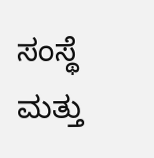ಸಂಸ್ಥೆ ಮತ್ತು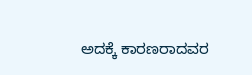ಅದಕ್ಕೆ ಕಾರಣರಾದವರ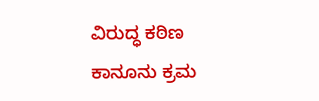ವಿರುದ್ಧ ಕಠಿಣ ಕಾನೂನು ಕ್ರಮ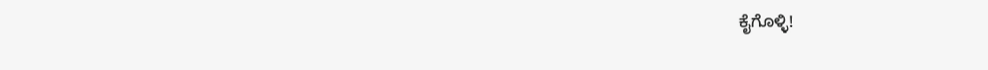ಕೈಗೊಳ್ಳಿ!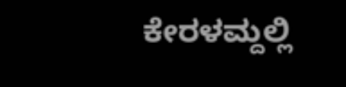ಕೇರಳಮ್ದಲ್ಲಿ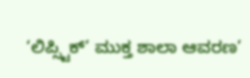‘ಲಿಪ್ಸ್ಟಿಕ್’ ಮುಕ್ತ ಶಾಲಾ ಆವರಣ’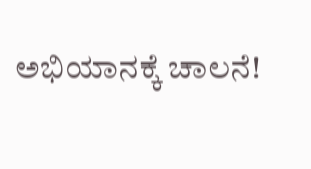ಅಭಿಯಾನಕ್ಕೆ ಚಾಲನೆ!